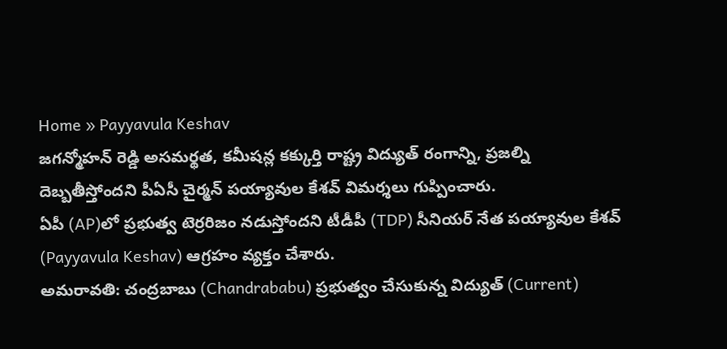Home » Payyavula Keshav
జగన్మోహన్ రెడ్డి అసమర్థత, కమీషన్ల కక్కుర్తి రాష్ట్ర విద్యుత్ రంగాన్ని, ప్రజల్ని దెబ్బతీస్తోందని పీఏసీ చైర్మన్ పయ్యావుల కేశవ్ విమర్శలు గుప్పించారు.
ఏపీ (AP)లో ప్రభుత్వ టెర్రరిజం నడుస్తోందని టీడీపీ (TDP) సీనియర్ నేత పయ్యావుల కేశవ్ (Payyavula Keshav) ఆగ్రహం వ్యక్తం చేశారు.
అమరావతి: చంద్రబాబు (Chandrababu) ప్రభుత్వం చేసుకున్న విద్యుత్ (Current)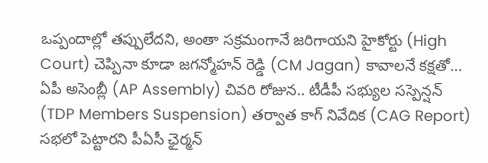ఒప్పందాల్లో తప్పులేదని, అంతా సక్రమంగానే జరిగాయని హైకోర్టు (High Court) చెప్పినా కూడా జగన్మోహన్ రెడ్డి (CM Jagan) కావాలనే కక్షతో...
ఏపీ అసెంబ్లీ (AP Assembly) చివరి రోజున.. టీడీపీ సభ్యుల సస్పెన్షన్ (TDP Members Suspension) తర్వాత కాగ్ నివేదిక (CAG Report) సభలో పెట్టారని పీఏసీ ఛైర్మన్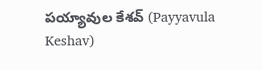పయ్యావుల కేశవ్ (Payyavula Keshav)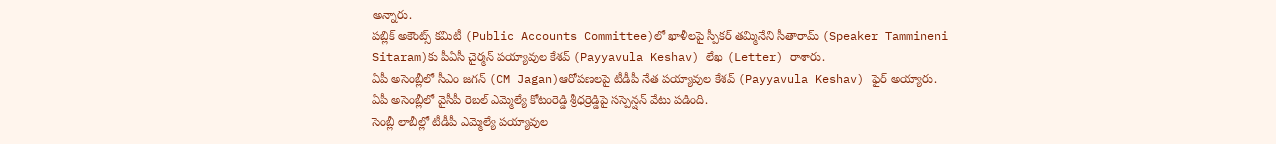అన్నారు.
పబ్లిక్ అకౌంట్స్ కమిటీ (Public Accounts Committee)లో ఖాళీలపై స్పీకర్ తమ్మినేని సీతారామ్ (Speaker Tammineni Sitaram)కు పీఏసీ చైర్మన్ పయ్యావుల కేశవ్ (Payyavula Keshav) లేఖ (Letter) రాశారు.
ఏపీ అసెంబ్లీలో సీఎం జగన్ (CM Jagan)ఆరోపణలపై టీడీపీ నేత పయ్యావుల కేశవ్ (Payyavula Keshav) ఫైర్ అయ్యారు.
ఏపీ అసెంబ్లీలో వైసీపీ రెబల్ ఎమ్మెల్యే కోటంరెడ్డి శ్రీధర్రెడ్డిపై సస్పెన్షన్ వేటు పడింది.
సెంబ్లీ లాబీల్లో టీడీపీ ఎమ్మెల్యే పయ్యావుల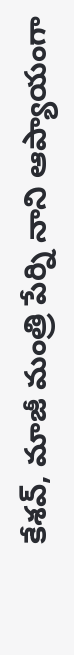కేశవ్, మాజీ మంత్రి పేర్ని నాని ఆప్యాయంగా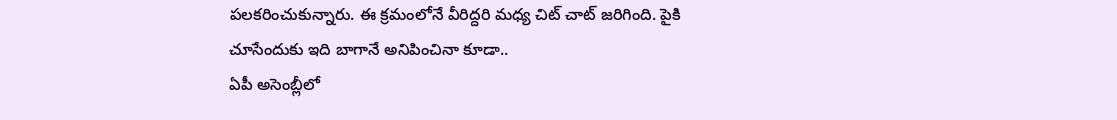పలకరించుకున్నారు. ఈ క్రమంలోనే వీరిద్దరి మధ్య చిట్ చాట్ జరిగింది. పైకి చూసేందుకు ఇది బాగానే అనిపించినా కూడా..
ఏపీ అసెంబ్లీలో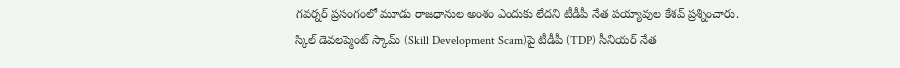గవర్నర్ ప్రసంగంలో మూడు రాజధానుల అంశం ఎందుకు లేదని టీడీపీ నేత పయ్యావుల కేశవ్ ప్రశ్నించారు.
స్కిల్ డెవలప్మెంట్ స్కామ్ (Skill Development Scam)పై టీడీపీ (TDP) సీనియర్ నేత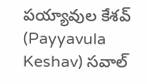పయ్యావుల కేశవ్ (Payyavula Keshav) సవాల్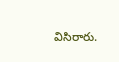విసిరారు.